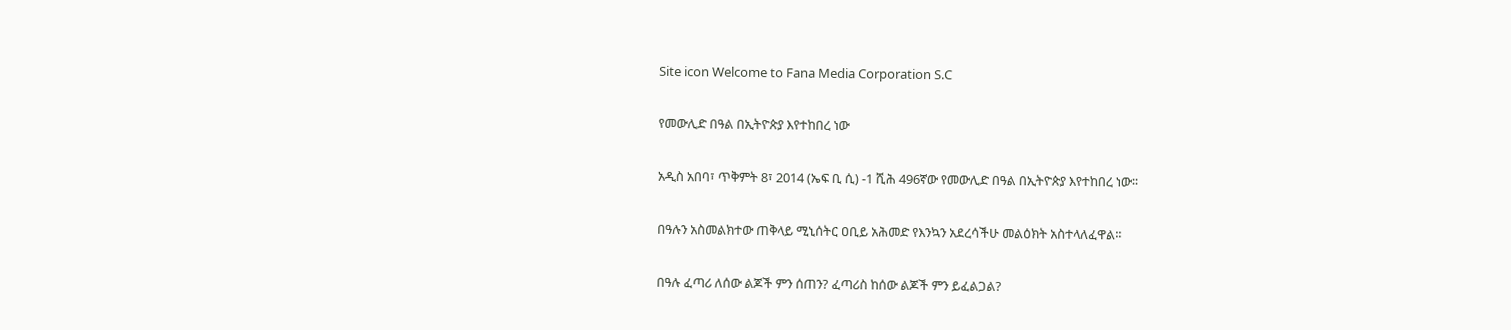Site icon Welcome to Fana Media Corporation S.C

የመውሊድ በዓል በኢትዮጵያ እየተከበረ ነው

አዲስ አበባ፣ ጥቅምት 8፣ 2014 (ኤፍ ቢ ሲ) -1 ሺሕ 496ኛው የመውሊድ በዓል በኢትዮጵያ እየተከበረ ነው፡፡

በዓሉን አስመልክተው ጠቅላይ ሚኒሰትር ዐቢይ አሕመድ የእንኳን አደረሳችሁ መልዕክት አስተላለፈዋል፡፡

በዓሉ ፈጣሪ ለሰው ልጆች ምን ሰጠን? ፈጣሪስ ከሰው ልጆች ምን ይፈልጋል?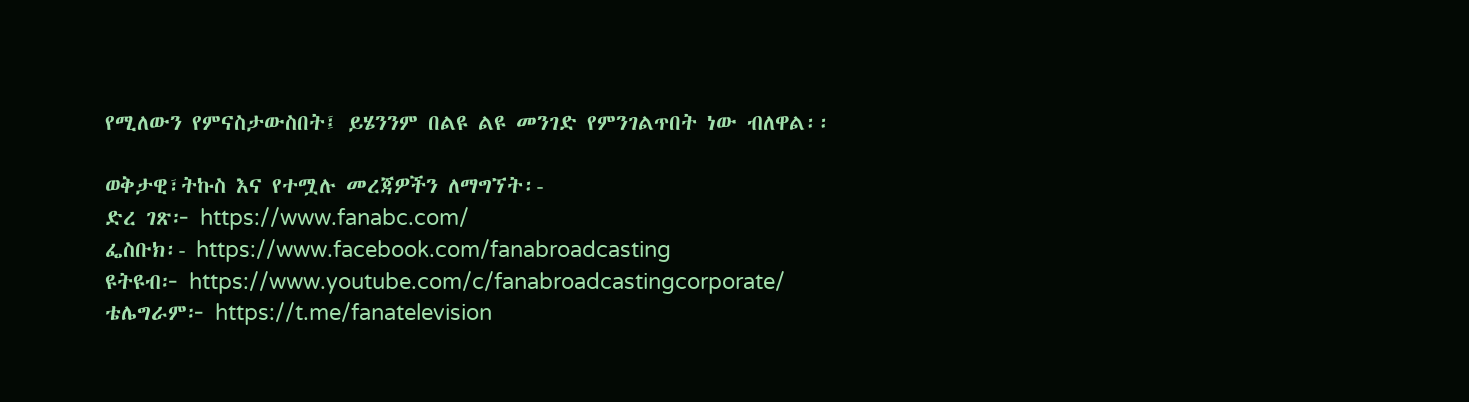የሚለውን የምናስታውስበት፤ ይሄንንም በልዩ ልዩ መንገድ የምንገልጥበት ነው ብለዋል፡፡

ወቅታዊ፣ትኩስ እና የተሟሉ መረጃዎችን ለማግኘት፡-
ድረ ገጽ፦ https://www.fanabc.com/
ፌስቡክ፡- https://www.facebook.com/fanabroadcasting
ዩትዩብ፦ https://www.youtube.com/c/fanabroadcastingcorporate/
ቴሌግራም፦ https://t.me/fanatelevision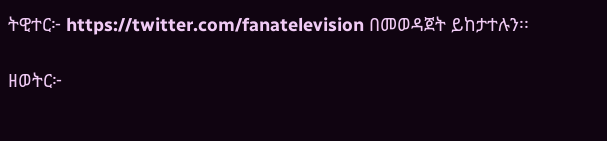ትዊተር፦ https://twitter.com/fanatelevision በመወዳጀት ይከታተሉን፡፡

ዘወትር፦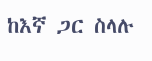ከእኛ ጋር ስላሉ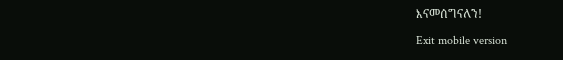እናመሰግናለን!

Exit mobile version